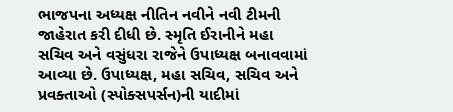ભાજપના અધ્યક્ષ નીતિન નવીને નવી ટીમની જાહેરાત કરી દીધી છે. સ્મૃતિ ઈરાનીને મહા સચિવ અને વસુંધરા રાજેને ઉપાધ્યક્ષ બનાવવામાં આવ્યા છે. ઉપાધ્યક્ષ, મહા સચિવ, સચિવ અને પ્રવક્તાઓ (સ્પોક્સપર્સન)ની યાદીમાં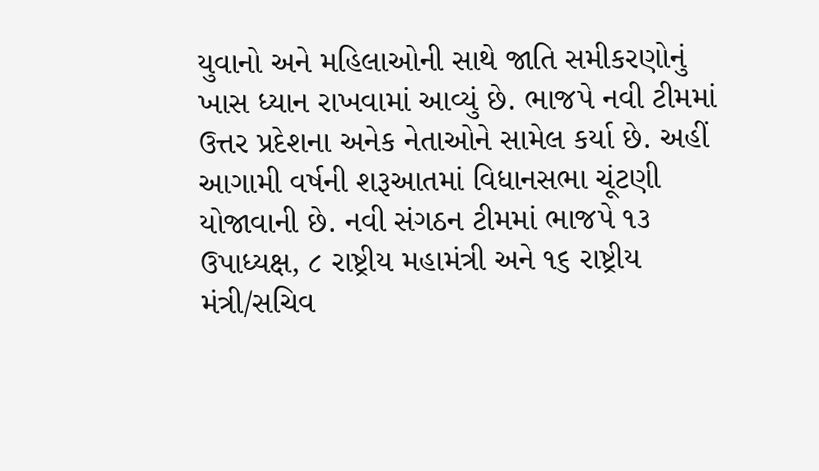યુવાનો અને મહિલાઓની સાથે જાતિ સમીકરણોનું ખાસ ધ્યાન રાખવામાં આવ્યું છે. ભાજપે નવી ટીમમાં ઉત્તર પ્રદેશના અનેક નેતાઓને સામેલ કર્યા છે. અહીં આગામી વર્ષની શરૂઆતમાં વિધાનસભા ચૂંટણી યોજાવાની છે. નવી સંગઠન ટીમમાં ભાજપે ૧૩ ઉપાધ્યક્ષ, ૮ રાષ્ટ્રીય મહામંત્રી અને ૧૬ રાષ્ટ્રીય મંત્રી/સચિવ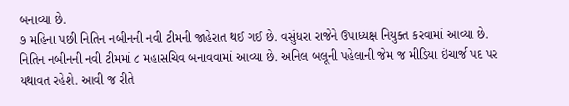બનાવ્યા છે.
૭ મહિના પછી નિતિન નબીનની નવી ટીમની જાહેરાત થઈ ગઈ છે. વસુંધરા રાજેને ઉપાધ્યક્ષ નિયુક્ત કરવામાં આવ્યા છે. નિતિન નબીનની નવી ટીમમાં ૮ મહાસચિવ બનાવવામાં આવ્યા છે. અનિલ બલૂની પહેલાની જેમ જ મીડિયા ઇંચાર્જ પદ પર યથાવત રહેશે. આવી જ રીતે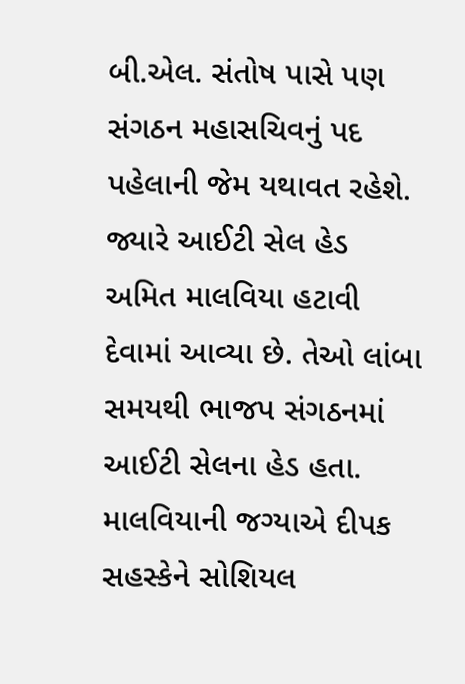બી.એલ. સંતોષ પાસે પણ સંગઠન મહાસચિવનું પદ પહેલાની જેમ યથાવત રહેશે. જ્યારે આઈટી સેલ હેડ અમિત માલવિયા હટાવી દેવામાં આવ્યા છે. તેઓ લાંબા સમયથી ભાજપ સંગઠનમાં આઈટી સેલના હેડ હતા. માલવિયાની જગ્યાએ દીપક સહસ્કેને સોશિયલ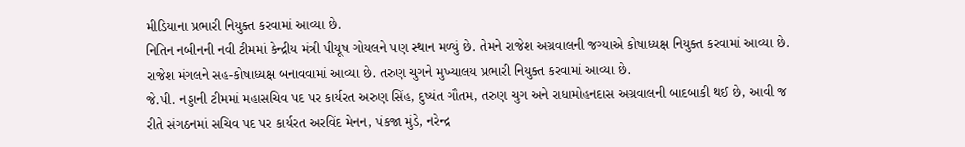મીડિયાના પ્રભારી નિયુક્ત કરવામાં આવ્યા છે.
નિતિન નબીનની નવી ટીમમાં કેન્દ્રીય મંત્રી પીયૂષ ગોયલને પણ સ્થાન મળ્યું છે. તેમને રાજેશ અગ્રવાલની જગ્યાએ કોષાધ્યક્ષ નિયુક્ત કરવામાં આવ્યા છે. રાજેશ મંગલને સહ-કોષાધ્યક્ષ બનાવવામાં આવ્યા છે. તરુણ ચુગને મુખ્યાલય પ્રભારી નિયુક્ત કરવામાં આવ્યા છે.
જે.પી. નડ્ડાની ટીમમાં મહાસચિવ પદ પર કાર્યરત અરુણ સિંહ, દુષ્યંત ગૌતમ, તરુણ ચુગ અને રાધામોહનદાસ અગ્રવાલની બાદબાકી થઈ છે, આવી જ રીતે સંગઠનમાં સચિવ પદ પર કાર્યરત અરવિંદ મેનન, પંકજા મુંડે, નરેન્દ્ર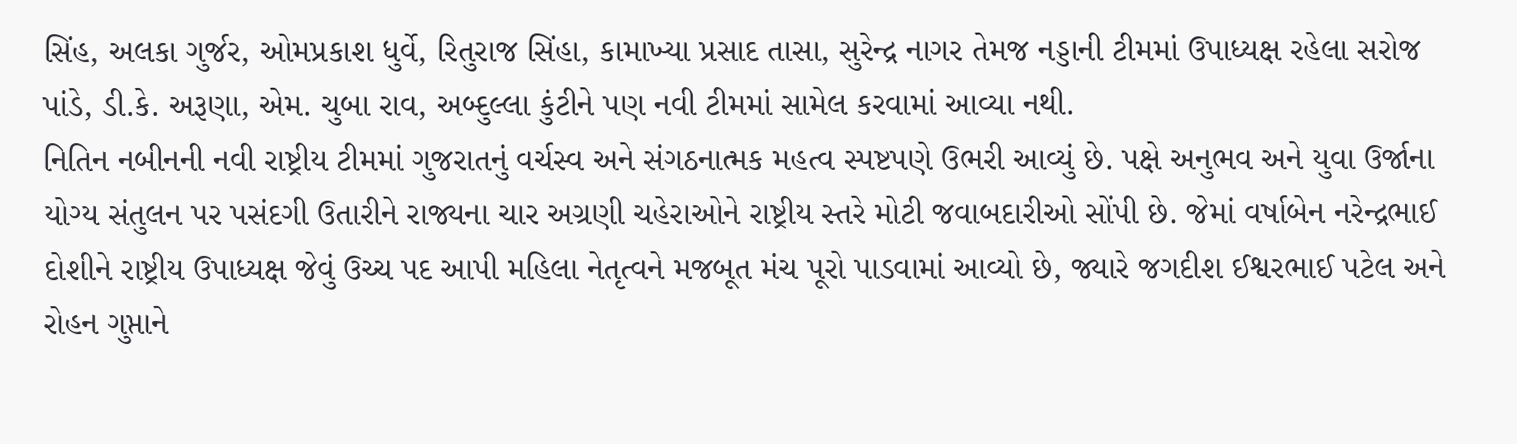સિંહ, અલકા ગુર્જર, ઓમપ્રકાશ ધુર્વે, રિતુરાજ સિંહા, કામાખ્યા પ્રસાદ તાસા, સુરેન્દ્ર નાગર તેમજ નડ્ડાની ટીમમાં ઉપાધ્યક્ષ રહેલા સરોજ પાંડે, ડી.કે. અરૂણા, એમ. ચુબા રાવ, અબ્દુલ્લા કુંટીને પણ નવી ટીમમાં સામેલ કરવામાં આવ્યા નથી.
નિતિન નબીનની નવી રાષ્ટ્રીય ટીમમાં ગુજરાતનું વર્ચસ્વ અને સંગઠનાત્મક મહત્વ સ્પષ્ટપણે ઉભરી આવ્યું છે. પક્ષે અનુભવ અને યુવા ઉર્જાના યોગ્ય સંતુલન પર પસંદગી ઉતારીને રાજ્યના ચાર અગ્રણી ચહેરાઓને રાષ્ટ્રીય સ્તરે મોટી જવાબદારીઓ સોંપી છે. જેમાં વર્ષાબેન નરેન્દ્રભાઈ દોશીને રાષ્ટ્રીય ઉપાધ્યક્ષ જેવું ઉચ્ચ પદ આપી મહિલા નેતૃત્વને મજબૂત મંચ પૂરો પાડવામાં આવ્યો છે, જ્યારે જગદીશ ઈશ્વરભાઈ પટેલ અને રોહન ગુપ્તાને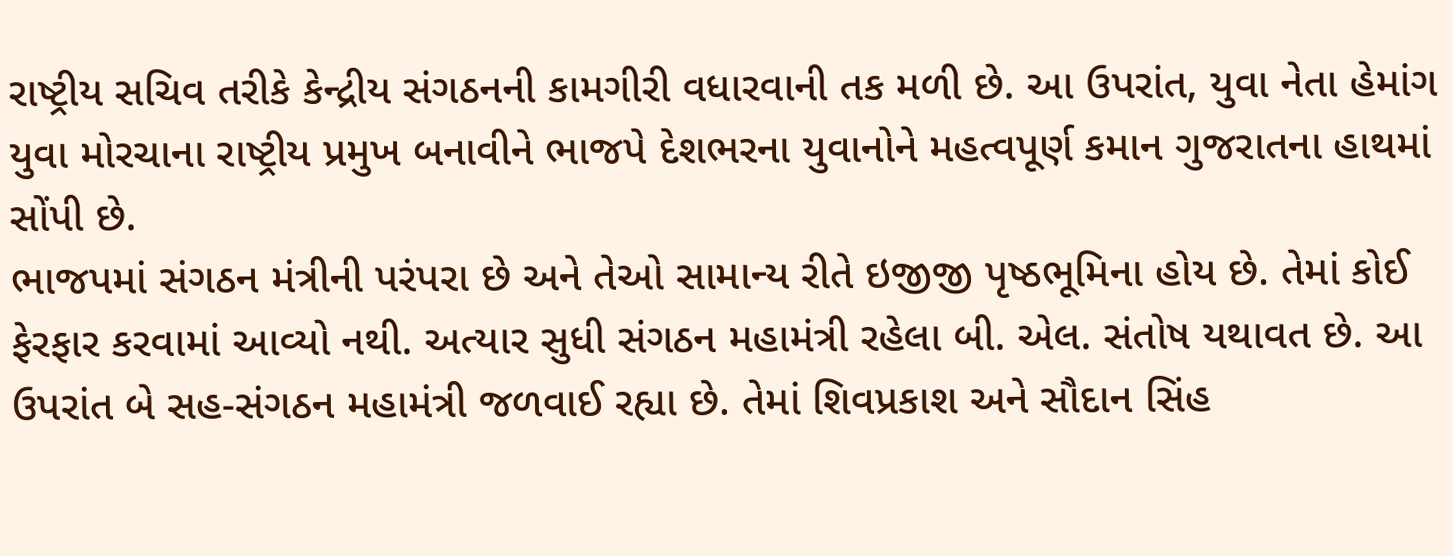રાષ્ટ્રીય સચિવ તરીકે કેન્દ્રીય સંગઠનની કામગીરી વધારવાની તક મળી છે. આ ઉપરાંત, યુવા નેતા હેમાંગ યુવા મોરચાના રાષ્ટ્રીય પ્રમુખ બનાવીને ભાજપે દેશભરના યુવાનોને મહત્વપૂર્ણ કમાન ગુજરાતના હાથમાં સોંપી છે.
ભાજપમાં સંગઠન મંત્રીની પરંપરા છે અને તેઓ સામાન્ય રીતે ઇજીજી પૃષ્ઠભૂમિના હોય છે. તેમાં કોઈ ફેરફાર કરવામાં આવ્યો નથી. અત્યાર સુધી સંગઠન મહામંત્રી રહેલા બી. એલ. સંતોષ યથાવત છે. આ ઉપરાંત બે સહ-સંગઠન મહામંત્રી જળવાઈ રહ્યા છે. તેમાં શિવપ્રકાશ અને સૌદાન સિંહ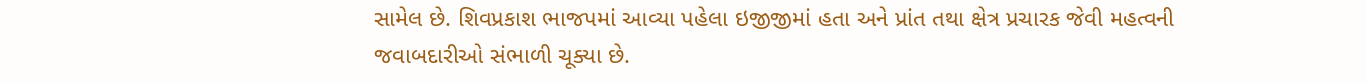સામેલ છે. શિવપ્રકાશ ભાજપમાં આવ્યા પહેલા ઇજીજીમાં હતા અને પ્રાંત તથા ક્ષેત્ર પ્રચારક જેવી મહત્વની જવાબદારીઓ સંભાળી ચૂક્યા છે.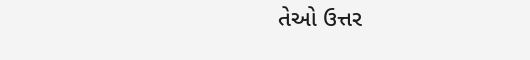તેઓ ઉત્તર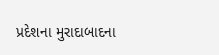પ્રદેશના મુરાદાબાદના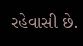રહેવાસી છે.